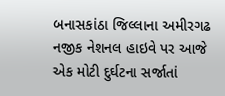બનાસકાંઠા જિલ્લાના અમીરગઢ નજીક નેશનલ હાઇવે પર આજે એક મોટી દુર્ઘટના સર્જાતાં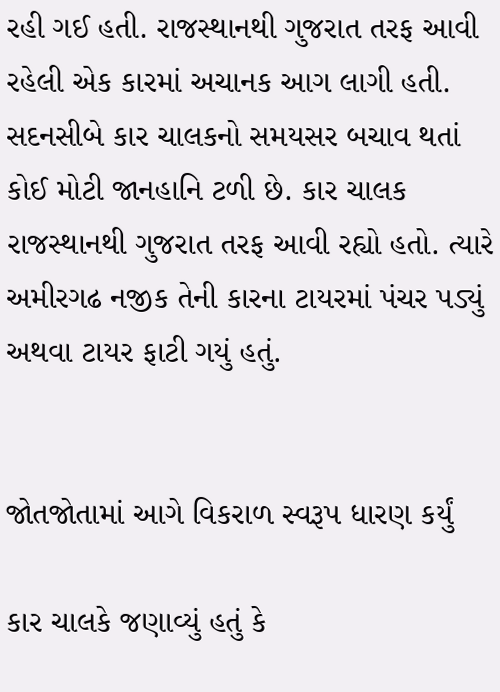રહી ગઈ હતી. રાજસ્થાનથી ગુજરાત તરફ આવી રહેલી એક કારમાં અચાનક આગ લાગી હતી. સદનસીબે કાર ચાલકનો સમયસર બચાવ થતાં કોઈ મોટી જાનહાનિ ટળી છે. કાર ચાલક રાજસ્થાનથી ગુજરાત તરફ આવી રહ્યો હતો. ત્યારે અમીરગઢ નજીક તેની કારના ટાયરમાં પંચર પડ્યું અથવા ટાયર ફાટી ગયું હતું.


જોતજોતામાં આગે વિકરાળ સ્વરૂપ ધારણ કર્યું

કાર ચાલકે જણાવ્યું હતું કે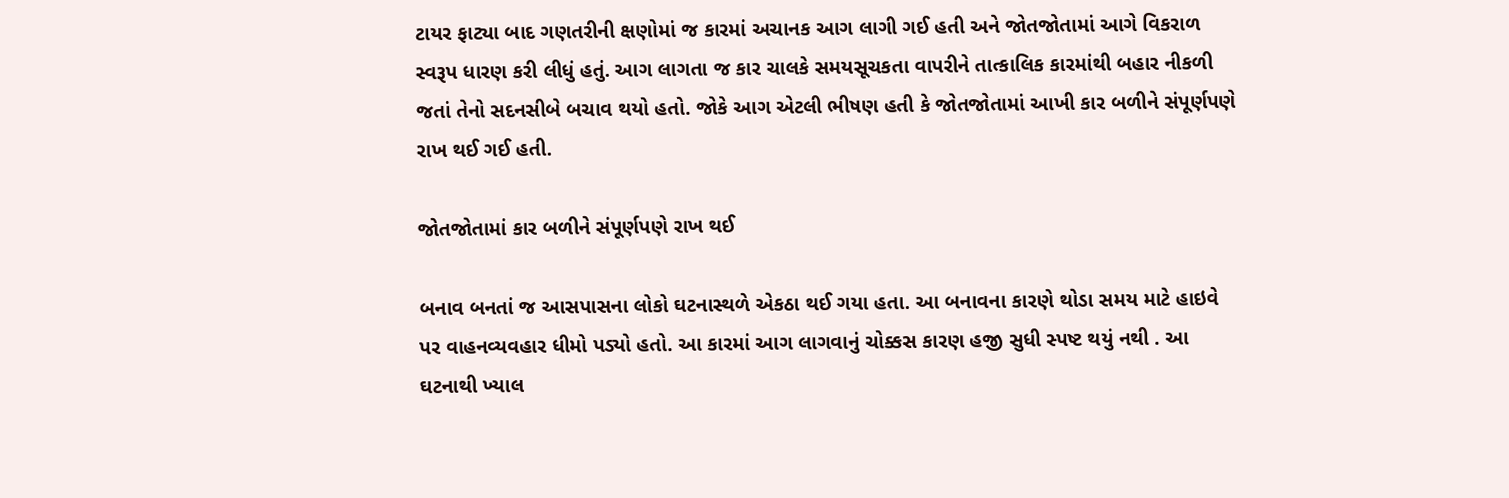ટાયર ફાટ્યા બાદ ગણતરીની ક્ષણોમાં જ કારમાં અચાનક આગ લાગી ગઈ હતી અને જોતજોતામાં આગે વિકરાળ સ્વરૂપ ધારણ કરી લીધું હતું. આગ લાગતા જ કાર ચાલકે સમયસૂચકતા વાપરીને તાત્કાલિક કારમાંથી બહાર નીકળી જતાં તેનો સદનસીબે બચાવ થયો હતો. જોકે આગ એટલી ભીષણ હતી કે જોતજોતામાં આખી કાર બળીને સંપૂર્ણપણે રાખ થઈ ગઈ હતી.

જોતજોતામાં કાર બળીને સંપૂર્ણપણે રાખ થઈ

બનાવ બનતાં જ આસપાસના લોકો ઘટનાસ્થળે એકઠા થઈ ગયા હતા. આ બનાવના કારણે થોડા સમય માટે હાઇવે પર વાહનવ્યવહાર ધીમો પડ્યો હતો. આ કારમાં આગ લાગવાનું ચોક્કસ કારણ હજી સુધી સ્પષ્ટ થયું નથી . આ ઘટનાથી ખ્યાલ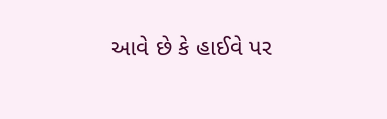આવે છે કે હાઈવે પર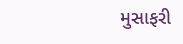મુસાફરી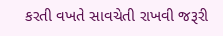કરતી વખતે સાવચેતી રાખવી જરૂરી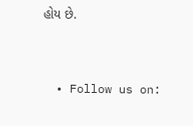હોય છે.


  • Follow us on: